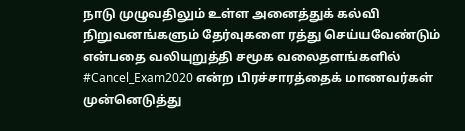நாடு முழுவதிலும் உள்ள அனைத்துக் கல்வி நிறுவனங்களும் தேர்வுகளை ரத்து செய்யவேண்டும் என்பதை வலியுறுத்தி சமூக வலைதளங்களில் #Cancel_Exam2020 என்ற பிரச்சாரத்தைக் மாணவர்கள் முன்னெடுத்து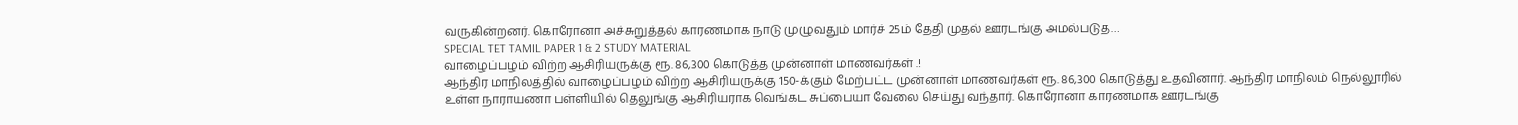வருகின்றனர். கொரோனா அச்சுறுத்தல் காரணமாக நாடு முழுவதும் மார்ச் 25ம் தேதி முதல் ஊரடங்கு அமல்படுத…
SPECIAL TET TAMIL PAPER 1 & 2 STUDY MATERIAL
வாழைப்பழம் விற்ற ஆசிரியருக்கு ரூ. 86,300 கொடுத்த முன்னாள் மாணவர்கள் .!
ஆந்திர மாநிலத்தில் வாழைப்பழம் விற்ற ஆசிரியருக்கு 150-க்கும் மேற்பட்ட முன்னாள் மாணவர்கள் ரூ. 86,300 கொடுத்து உதவினார். ஆந்திர மாநிலம் நெல்லூரில் உள்ள நாராயணா பள்ளியில் தெலுங்கு ஆசிரியராக வெங்கட சுப்பையா வேலை செய்து வந்தார். கொரோனா காரணமாக ஊரடங்கு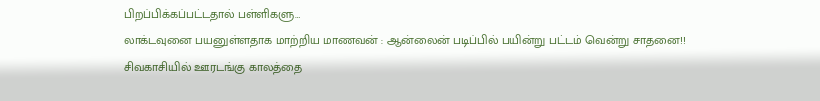பிறப்பிக்கப்பட்டதால் பள்ளிகளு…
லாக்டவுனை பயனுள்ளதாக மாற்றிய மாணவன் : ஆன்லைன் படிப்பில் பயின்று பட்டம் வென்று சாதனை!!
சிவகாசியில் ஊரடங்கு காலத்தை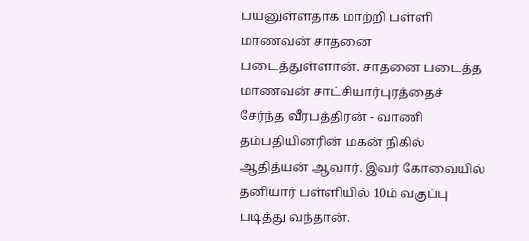பயனுள்ளதாக மாற்றி பள்ளி மாணவன் சாதனை படைத்துள்ளான். சாதனை படைத்த மாணவன் சாட்சியார்புரத்தைச் சேர்ந்த வீரபத்திரன் - வாணி தம்பதியினரின் மகன் நிகில் ஆதித்யன் ஆவார். இவர் கோவையில் தனியார் பள்ளியில் 10ம் வகுப்பு படித்து வந்தான்.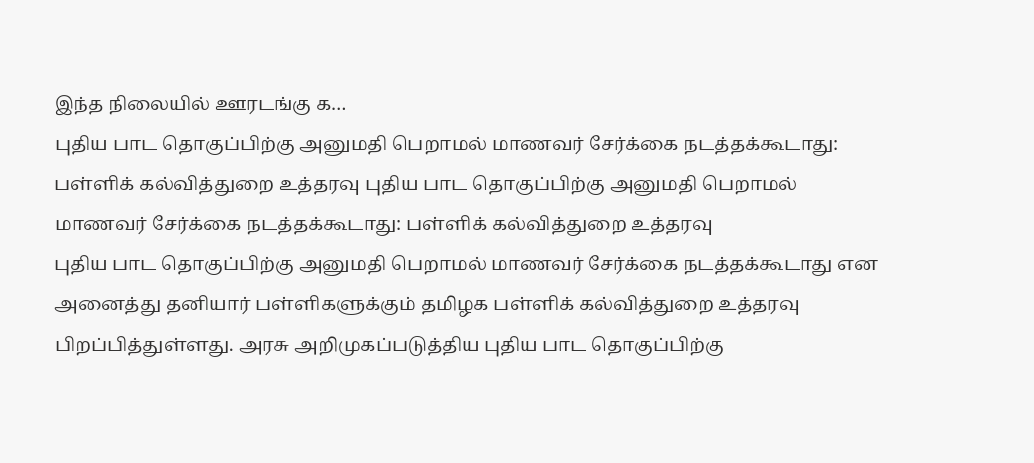இந்த நிலையில் ஊரடங்கு க…
புதிய பாட தொகுப்பிற்கு அனுமதி பெறாமல் மாணவர் சேர்க்கை நடத்தக்கூடாது: பள்ளிக் கல்வித்துறை உத்தரவு புதிய பாட தொகுப்பிற்கு அனுமதி பெறாமல் மாணவர் சேர்க்கை நடத்தக்கூடாது: பள்ளிக் கல்வித்துறை உத்தரவு
புதிய பாட தொகுப்பிற்கு அனுமதி பெறாமல் மாணவர் சேர்க்கை நடத்தக்கூடாது என அனைத்து தனியார் பள்ளிகளுக்கும் தமிழக பள்ளிக் கல்வித்துறை உத்தரவு பிறப்பித்துள்ளது. அரசு அறிமுகப்படுத்திய புதிய பாட தொகுப்பிற்கு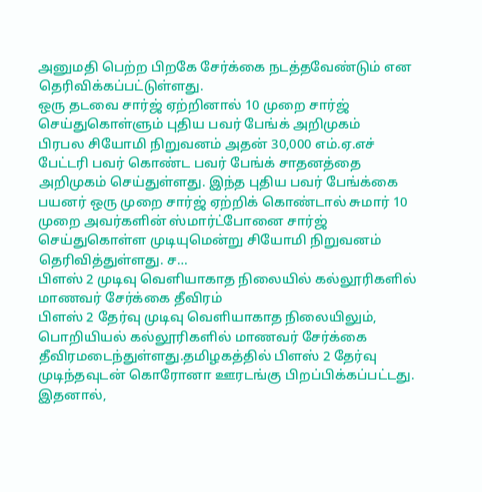அனுமதி பெற்ற பிறகே சேர்க்கை நடத்தவேண்டும் என தெரிவிக்கப்பட்டுள்ளது.
ஒரு தடவை சார்ஜ் ஏற்றினால் 10 முறை சார்ஜ் செய்துகொள்ளும் புதிய பவர் பேங்க் அறிமுகம்
பிரபல சியோமி நிறுவனம் அதன் 30,000 எம்.ஏ.எச் பேட்டரி பவர் கொண்ட பவர் பேங்க் சாதனத்தை அறிமுகம் செய்துள்ளது. இந்த புதிய பவர் பேங்க்கை பயனர் ஒரு முறை சார்ஜ் ஏற்றிக் கொண்டால் சுமார் 10 முறை அவர்களின் ஸ்மார்ட்போனை சார்ஜ் செய்துகொள்ள முடியுமென்று சியோமி நிறுவனம் தெரிவித்துள்ளது. ச…
பிளஸ் 2 முடிவு வெளியாகாத நிலையில் கல்லூரிகளில் மாணவர் சேர்க்கை தீவிரம்
பிளஸ் 2 தேர்வு முடிவு வெளியாகாத நிலையிலும், பொறியியல் கல்லூரிகளில் மாணவர் சேர்க்கை தீவிரமடைந்துள்ளது.தமிழகத்தில் பிளஸ் 2 தேர்வு முடிந்தவுடன் கொரோனா ஊரடங்கு பிறப்பிக்கப்பட்டது. இதனால்,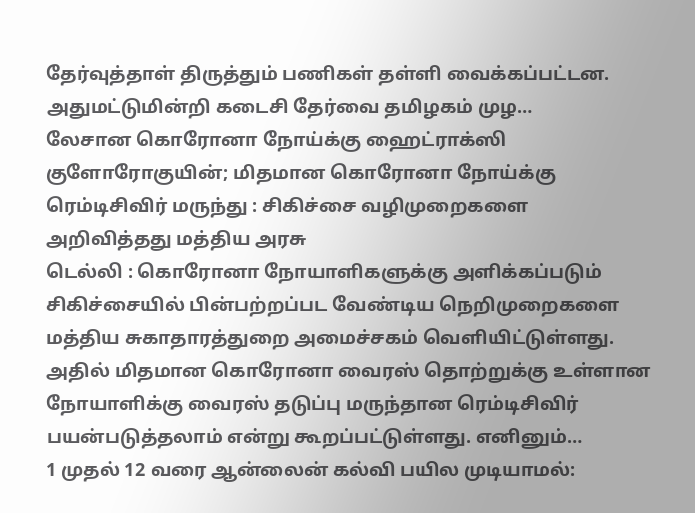தேர்வுத்தாள் திருத்தும் பணிகள் தள்ளி வைக்கப்பட்டன. அதுமட்டுமின்றி கடைசி தேர்வை தமிழகம் முழ…
லேசான கொரோனா நோய்க்கு ஹைட்ராக்ஸி குளோரோகுயின்; மிதமான கொரோனா நோய்க்கு ரெம்டிசிவிர் மருந்து : சிகிச்சை வழிமுறைகளை அறிவித்தது மத்திய அரசு
டெல்லி : கொரோனா நோயாளிகளுக்கு அளிக்கப்படும் சிகிச்சையில் பின்பற்றப்பட வேண்டிய நெறிமுறைகளை மத்திய சுகாதாரத்துறை அமைச்சகம் வெளியிட்டுள்ளது. அதில் மிதமான கொரோனா வைரஸ் தொற்றுக்கு உள்ளான நோயாளிக்கு வைரஸ் தடுப்பு மருந்தான ரெம்டிசிவிர் பயன்படுத்தலாம் என்று கூறப்பட்டுள்ளது. எனினும்…
1 முதல் 12 வரை ஆன்லைன் கல்வி பயில முடியாமல்: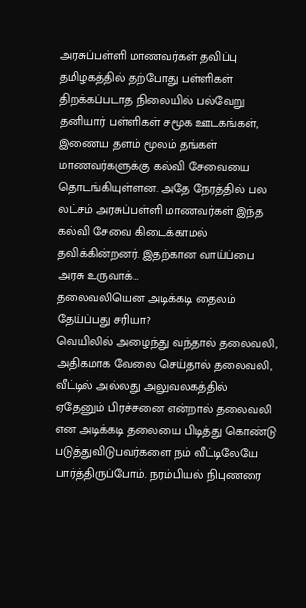அரசுப்பள்ளி மாணவர்கள் தவிப்பு
தமிழகத்தில் தற்போது பள்ளிகள் திறக்கப்படாத நிலையில் பல்வேறு தனியார் பள்ளிகள் சமூக ஊடகங்கள், இணைய தளம் மூலம் தங்கள் மாணவர்களுக்கு கல்வி சேவையை தொடங்கியுள்ளன. அதே நேரத்தில் பல லட்சம் அரசுப்பள்ளி மாணவர்கள் இந்த கல்வி சேவை கிடைக்காமல் தவிக்கின்றனர். இதற்கான வாய்ப்பை அரசு உருவாக்…
தலைவலியென அடிக்கடி தைலம் தேய்ப்பது சரியா?
வெயிலில் அழைந்து வந்தால் தலைவலி, அதிகமாக வேலை செய்தால் தலைவலி, வீட்டில் அல்லது அலுவலகத்தில் ஏதேனும் பிரச்சனை என்றால் தலைவலி என அடிக்கடி தலையை பிடித்து கொண்டு படுத்துவிடுபவர்களை நம் வீட்டிலேயே பார்த்திருப்போம். நரம்பியல் நிபுணரை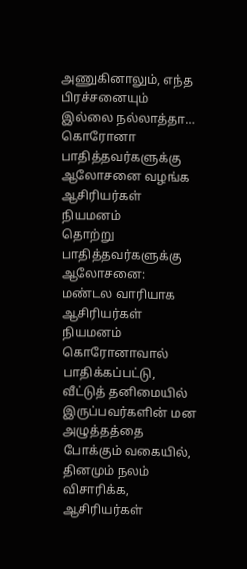அணுகினாலும், எந்த பிரச்சனையும் இல்லை நல்லாத்தா…
கொரோனா பாதித்தவர்களுக்கு ஆலோசனை வழங்க ஆசிரியர்கள் நியமனம்
தொற்று பாதித்தவர்களுக்கு ஆலோசனை: மண்டல வாரியாக ஆசிரியர்கள் நியமனம் கொரோனாவால் பாதிக்கப்பட்டு, வீட்டுத் தனிமையில் இருப்பவர்களின் மன அழுத்தத்தை போக்கும் வகையில், தினமும் நலம் விசாரிக்க, ஆசிரியர்கள்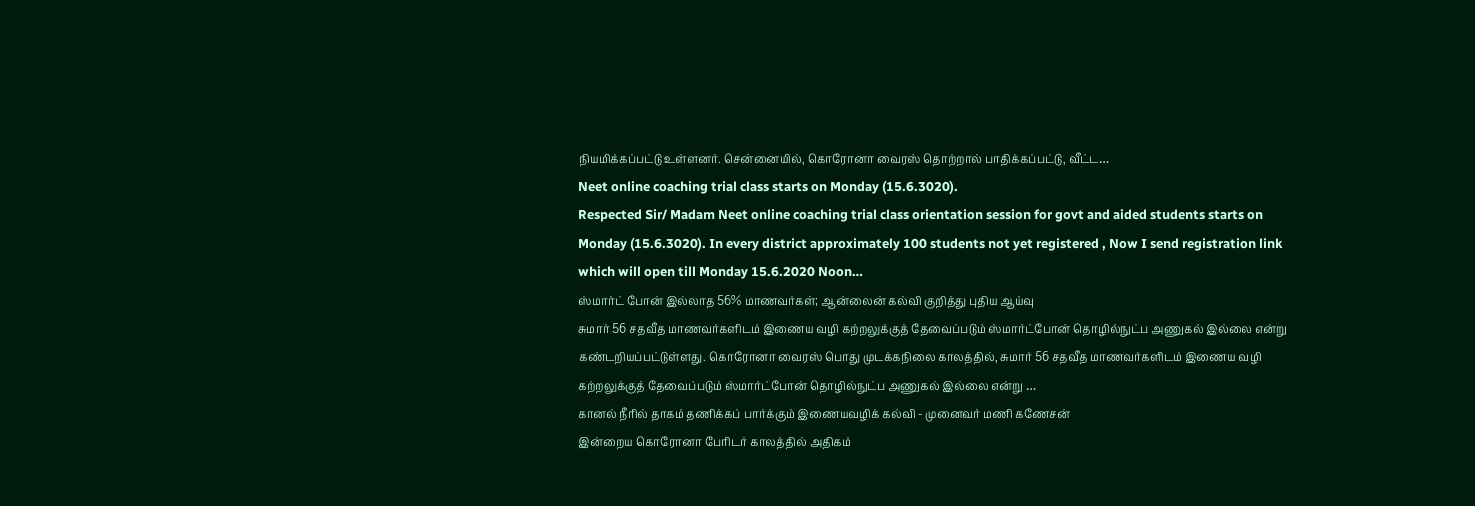நியமிக்கப்பட்டு உள்ளனர். சென்னையில், கொரோனா வைரஸ் தொற்றால் பாதிக்கப்பட்டு, வீட்ட…
Neet online coaching trial class starts on Monday (15.6.3020).
Respected Sir/ Madam Neet online coaching trial class orientation session for govt and aided students starts on Monday (15.6.3020). In every district approximately 100 students not yet registered , Now I send registration link which will open till Monday 15.6.2020 Noon…
ஸ்மார்ட் போன் இல்லாத 56% மாணவர்கள்; ஆன்லைன் கல்வி குறித்து புதிய ஆய்வு
சுமார் 56 சதவீத மாணவர்களிடம் இணைய வழி கற்றலுக்குத் தேவைப்படும் ஸ்மார்ட்போன் தொழில்நுட்ப அணுகல் இல்லை என்று கண்டறியப்பட்டுள்ளது. கொரோனா வைரஸ் பொது முடக்கநிலை காலத்தில், சுமார் 56 சதவீத மாணவர்களிடம் இணைய வழி கற்றலுக்குத் தேவைப்படும் ஸ்மார்ட்போன் தொழில்நுட்ப அணுகல் இல்லை என்று …
கானல் நீரில் தாகம் தணிக்கப் பார்க்கும் இணையவழிக் கல்வி - முனைவர் மணி கணேசன்
இன்றைய கொரோனா பேரிடர் காலத்தில் அதிகம்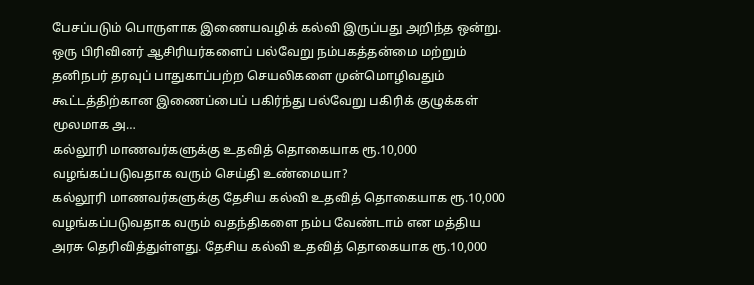பேசப்படும் பொருளாக இணையவழிக் கல்வி இருப்பது அறிந்த ஒன்று. ஒரு பிரிவினர் ஆசிரியர்களைப் பல்வேறு நம்பகத்தன்மை மற்றும் தனிநபர் தரவுப் பாதுகாப்பற்ற செயலிகளை முன்மொழிவதும் கூட்டத்திற்கான இணைப்பைப் பகிர்ந்து பல்வேறு பகிரிக் குழுக்கள் மூலமாக அ…
கல்லூரி மாணவர்களுக்கு உதவித் தொகையாக ரூ.10,000 வழங்கப்படுவதாக வரும் செய்தி உண்மையா?
கல்லூரி மாணவர்களுக்கு தேசிய கல்வி உதவித் தொகையாக ரூ.10,000 வழங்கப்படுவதாக வரும் வதந்திகளை நம்ப வேண்டாம் என மத்திய அரசு தெரிவித்துள்ளது. தேசிய கல்வி உதவித் தொகையாக ரூ.10,000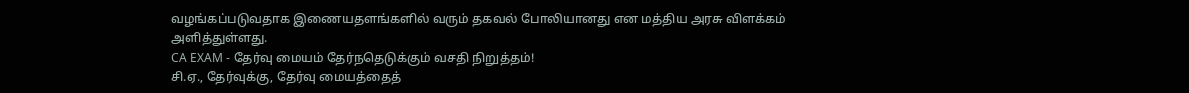வழங்கப்படுவதாக இணையதளங்களில் வரும் தகவல் போலியானது என மத்திய அரசு விளக்கம் அளித்துள்ளது.
CA EXAM - தேர்வு மையம் தேர்நதெடுக்கும் வசதி நிறுத்தம்!
சி.ஏ., தேர்வுக்கு, தேர்வு மையத்தைத்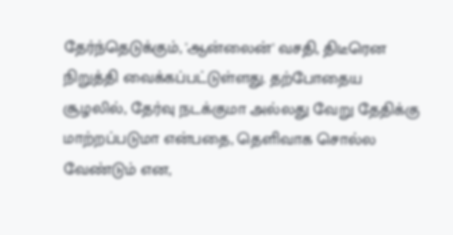தேர்ந்தெடுக்கும், 'ஆன்லைன்' வசதி, திடீரென நிறுத்தி வைக்கப்பட்டுள்ளது. தற்போதைய சூழலில், தேர்வு நடக்குமா அல்லது வேறு தேதிக்கு மாற்றப்படுமா என்பதை, தெளிவாக சொல்ல வேண்டும் என,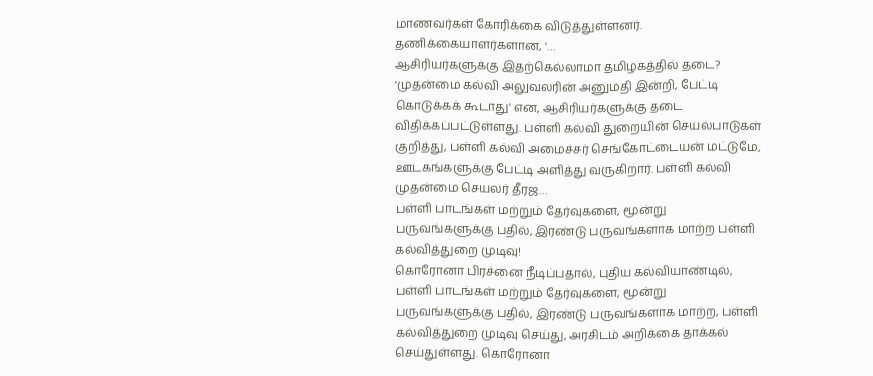மாணவர்கள் கோரிக்கை விடுத்துள்ளனர். தணிக்கையாளர்களான, '…
ஆசிரியர்களுக்கு இதற்கெல்லாமா தமிழகத்தில் தடை?
'முதன்மை கல்வி அலுவலரின் அனுமதி இன்றி, பேட்டி கொடுக்கக் கூடாது' என, ஆசிரியர்களுக்கு தடை விதிக்கப்பட்டுள்ளது. பள்ளி கல்வி துறையின் செயல்பாடுகள் குறித்து, பள்ளி கல்வி அமைச்சர் செங்கோட்டையன் மட்டுமே, ஊடகங்களுக்கு பேட்டி அளித்து வருகிறார். பள்ளி கல்வி முதன்மை செயலர் தீரஜ…
பள்ளி பாடங்கள் மற்றும் தேர்வுகளை, மூன்று பருவங்களுக்கு பதில், இரண்டு பருவங்களாக மாற்ற பள்ளி கல்வித்துறை முடிவு!
கொரோனா பிரச்னை நீடிப்பதால், புதிய கல்வியாண்டில், பள்ளி பாடங்கள் மற்றும் தேர்வுகளை, மூன்று பருவங்களுக்கு பதில், இரண்டு பருவங்களாக மாற்ற, பள்ளி கல்வித்துறை முடிவு செய்து, அரசிடம் அறிக்கை தாக்கல் செய்துள்ளது. கொரோனா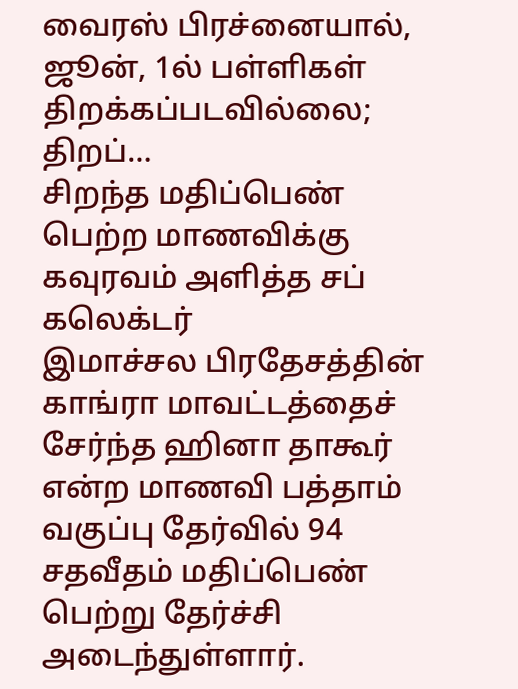வைரஸ் பிரச்னையால், ஜூன், 1ல் பள்ளிகள் திறக்கப்படவில்லை; திறப்…
சிறந்த மதிப்பெண் பெற்ற மாணவிக்கு கவுரவம் அளித்த சப் கலெக்டர்
இமாச்சல பிரதேசத்தின் காங்ரா மாவட்டத்தைச் சேர்ந்த ஹினா தாகூர் என்ற மாணவி பத்தாம் வகுப்பு தேர்வில் 94 சதவீதம் மதிப்பெண் பெற்று தேர்ச்சி அடைந்துள்ளார்.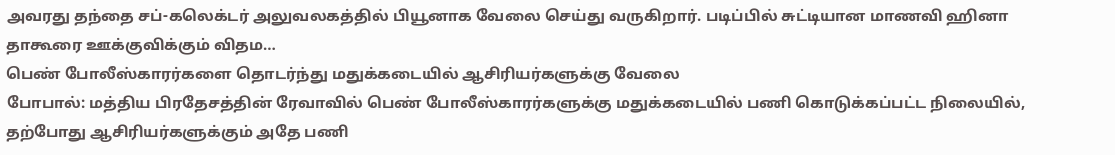அவரது தந்தை சப்-கலெக்டர் அலுவலகத்தில் பியூனாக வேலை செய்து வருகிறார். படிப்பில் சுட்டியான மாணவி ஹினா தாகூரை ஊக்குவிக்கும் விதம…
பெண் போலீஸ்காரர்களை தொடர்ந்து மதுக்கடையில் ஆசிரியர்களுக்கு வேலை
போபால்: மத்திய பிரதேசத்தின் ரேவாவில் பெண் போலீஸ்காரர்களுக்கு மதுக்கடையில் பணி கொடுக்கப்பட்ட நிலையில், தற்போது ஆசிரியர்களுக்கும் அதே பணி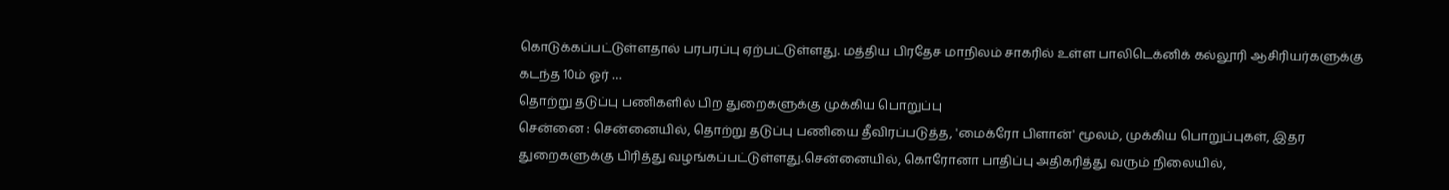கொடுக்கப்பட்டுள்ளதால் பரபரப்பு ஏற்பட்டுள்ளது. மத்திய பிரதேச மாநிலம் சாகரில் உள்ள பாலிடெக்னிக் கல்லூரி ஆசிரியர்களுக்கு கடந்த 10ம் ஓர் …
தொற்று தடுப்பு பணிகளில் பிற துறைகளுக்கு முக்கிய பொறுப்பு
சென்னை : சென்னையில், தொற்று தடுப்பு பணியை தீவிரப்படுத்த, 'மைக்ரோ பிளான்' மூலம், முக்கிய பொறுப்புகள், இதர துறைகளுக்கு பிரித்து வழங்கப்பட்டுள்ளது.சென்னையில், கொரோனா பாதிப்பு அதிகரித்து வரும் நிலையில்,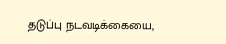தடுப்பு நடவடிக்கையை,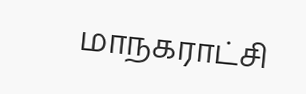மாநகராட்சி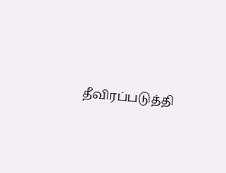தீவிரப்படுத்தி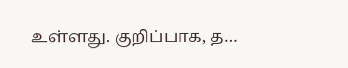உள்ளது. குறிப்பாக, த…